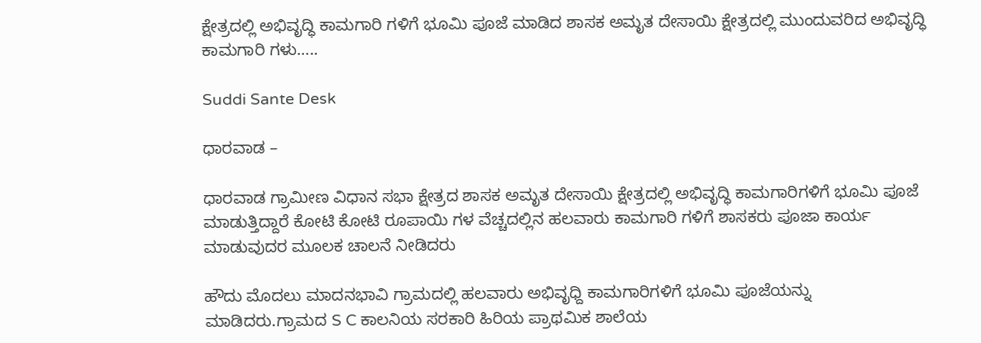ಕ್ಷೇತ್ರದಲ್ಲಿ ಅಭಿವೃದ್ಧಿ ಕಾಮಗಾರಿ ಗಳಿಗೆ ಭೂಮಿ ಪೂಜೆ ಮಾಡಿದ ಶಾಸಕ ಅಮೃತ ದೇಸಾಯಿ ಕ್ಷೇತ್ರದಲ್ಲಿ ಮುಂದುವರಿದ ಅಭಿವೃದ್ಧಿ ಕಾಮಗಾರಿ ಗಳು…..

Suddi Sante Desk

ಧಾರವಾಡ –

ಧಾರವಾಡ ಗ್ರಾಮೀಣ ವಿಧಾನ ಸಭಾ ಕ್ಷೇತ್ರದ ಶಾಸಕ ಅಮೃತ ದೇಸಾಯಿ ಕ್ಷೇತ್ರದಲ್ಲಿ ಅಭಿವೃದ್ಧಿ ಕಾಮಗಾರಿಗಳಿಗೆ ಭೂಮಿ ಪೂಜೆ ಮಾಡುತ್ತಿದ್ದಾರೆ ಕೋಟಿ ಕೋಟಿ ರೂಪಾಯಿ ಗಳ ವೆಚ್ಚದಲ್ಲಿನ ಹಲವಾರು ಕಾಮಗಾರಿ ಗಳಿಗೆ ಶಾಸಕರು ಪೂಜಾ ಕಾರ್ಯ ಮಾಡುವುದರ ಮೂಲಕ ಚಾಲನೆ ನೀಡಿದರು

ಹೌದು ಮೊದಲು ಮಾದನಭಾವಿ ಗ್ರಾಮದಲ್ಲಿ ಹಲವಾರು ಅಭಿವೃಧ್ದಿ ಕಾಮಗಾರಿಗಳಿಗೆ ಭೂಮಿ ಪೂಜೆಯನ್ನು ಮಾಡಿದರು.ಗ್ರಾಮದ S C ಕಾಲನಿಯ ಸರಕಾರಿ ಹಿರಿಯ ಪ್ರಾಥಮಿಕ ಶಾಲೆಯ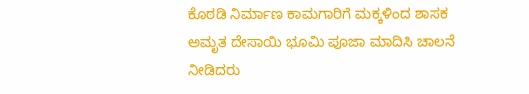ಕೊಠಡಿ ನಿರ್ಮಾಣ ಕಾಮಗಾರಿಗೆ ಮಕ್ಕಳಿಂದ ಶಾಸಕ ಅಮೃತ ದೇಸಾಯಿ ಭೂಮಿ ಪೂಜಾ ಮಾದಿಸಿ ಚಾಲನೆ ನೀಡಿದರು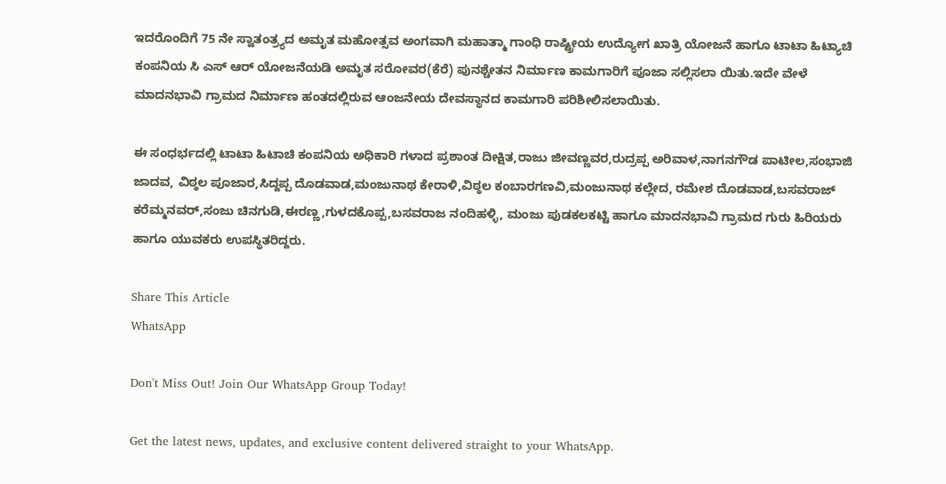ಇದರೊಂದಿಗೆ 75 ನೇ ಸ್ವಾತಂತ್ರ್ಯದ ಅಮೃತ ಮಹೋತ್ಸವ ಅಂಗವಾಗಿ ಮಹಾತ್ಮಾ ಗಾಂಧಿ ರಾಷ್ಟ್ರೀಯ ಉದ್ಯೋಗ ಖಾತ್ರಿ ಯೋಜನೆ ಹಾಗೂ ಟಾಟಾ ಹಿಟ್ಯಾಚಿ ಕಂಪನಿಯ ಸಿ ಎಸ್ ಆರ್ ಯೋಜನೆಯಡಿ ಅಮೃತ ಸರೋವರ(ಕೆರೆ) ಪುನಶ್ಚೇತನ ನಿರ್ಮಾಣ ಕಾಮಗಾರಿಗೆ ಪೂಜಾ ಸಲ್ಲಿಸಲಾ ಯಿತು.ಇದೇ ವೇಳೆ ಮಾದನಭಾವಿ ಗ್ರಾಮದ ನಿರ್ಮಾಣ ಹಂತದಲ್ಲಿರುವ ಆಂಜನೇಯ ದೇವಸ್ಥಾನದ ಕಾಮಗಾರಿ ಪರಿಶೀಲಿಸಲಾಯಿತು.

ಈ ಸಂಧರ್ಭದಲ್ಲಿ ಟಾಟಾ ಹಿಟಾಚಿ ಕಂಪನಿಯ ಅಧಿಕಾರಿ ಗಳಾದ ಪ್ರಶಾಂತ ದೀಕ್ಷಿತ,ರಾಜು ಜೀವಣ್ಣವರ,ರುದ್ರಪ್ಪ ಅರಿವಾಳ,ನಾಗನಗೌಡ ಪಾಟೀಲ,ಸಂಭಾಜಿ ಜಾದವ, ವಿಠ್ಠಲ ಪೂಜಾರ,ಸಿದ್ದಪ್ಪ ದೊಡವಾಡ,ಮಂಜುನಾಥ ಕೇರಾಳಿ,ವಿಠ್ಠಲ ಕಂಬಾರಗಣವಿ,ಮಂಜುನಾಥ ಕಲ್ಲೇದ, ರಮೇಶ ದೊಡವಾಡ,ಬಸವರಾಜ್ ಕರೆಮ್ಮನವರ್,ಸಂಜು ಚಿನಗುಡಿ,ಈರಣ್ಣ,ಗುಳದಕೊಪ್ಪ,ಬಸವರಾಜ ನಂದಿಹಳ್ಳಿ, ಮಂಜು ಪುಡಕಲಕಟ್ಟಿ ಹಾಗೂ ಮಾದನಭಾವಿ ಗ್ರಾಮದ ಗುರು ಹಿರಿಯರು ಹಾಗೂ ಯುವಕರು ಉಪಸ್ಥಿತರಿದ್ದರು.

Share This Article
WhatsApp

Don't Miss Out! Join Our WhatsApp Group Today!

Get the latest news, updates, and exclusive content delivered straight to your WhatsApp.